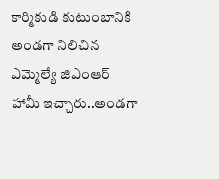కార్మికుడి కుటుంబానికి అండగా నిలిచిన ఎమ్మెల్యే జిఎంఆర్
హామీ ఇచ్చారు..అండగా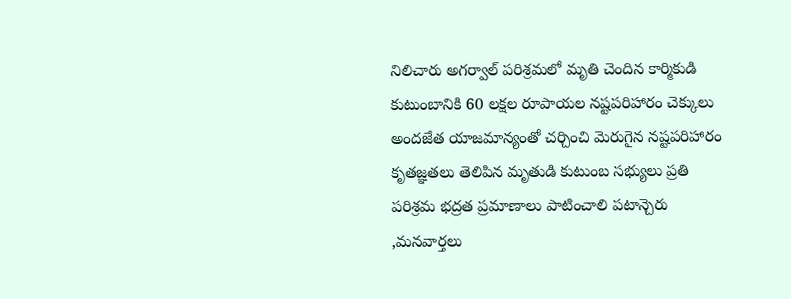నిలిచారు అగర్వాల్ పరిశ్రమలో మృతి చెందిన కార్మికుడి కుటుంబానికి 60 లక్షల రూపాయల నష్టపరిహారం చెక్కులు అందజేత యాజమాన్యంతో చర్చించి మెరుగైన నష్టపరిహారం కృతజ్ఞతలు తెలిపిన మృతుడి కుటుంబ సభ్యులు ప్రతి పరిశ్రమ భద్రత ప్రమాణాలు పాటించాలి పటాన్చెరు ,మనవార్తలు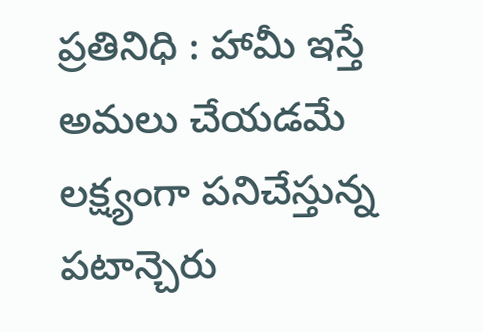ప్రతినిధి : హామీ ఇస్తే అమలు చేయడమే లక్ష్యంగా పనిచేస్తున్న పటాన్చెరు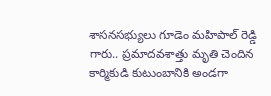శాసనసభ్యులు గూడెం మహిపాల్ రెడ్డి గారు.. ప్రమాదవశాత్తు మృతి చెందిన కార్మికుడి కుటుంబానికి అండగా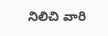నిలిచి వారి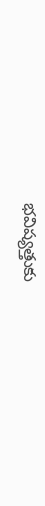భవిష్యత్తుకు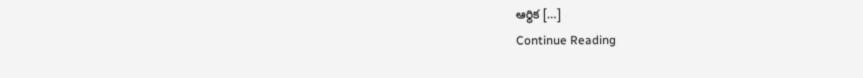ఆర్థిక […]
Continue Reading